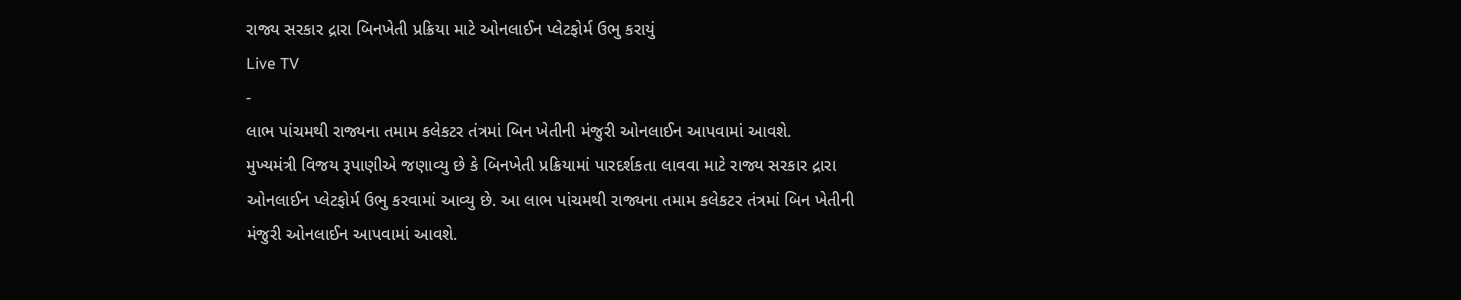રાજ્ય સરકાર દ્રારા બિનખેતી પ્રક્રિયા માટે ઓનલાઈન પ્લેટફોર્મ ઉભુ કરાયું
Live TV
-
લાભ પાંચમથી રાજ્યના તમામ કલેકટર તંત્રમાં બિન ખેતીની મંજુરી ઓનલાઈન આપવામાં આવશે.
મુખ્યમંત્રી વિજય રૂપાણીએ જણાવ્યુ છે કે બિનખેતી પ્રક્રિયામાં પારદર્શકતા લાવવા માટે રાજ્ય સરકાર દ્રારા ઓનલાઈન પ્લેટફોર્મ ઉભુ કરવામાં આવ્યુ છે. આ લાભ પાંચમથી રાજ્યના તમામ કલેકટર તંત્રમાં બિન ખેતીની મંજુરી ઓનલાઈન આપવામાં આવશે.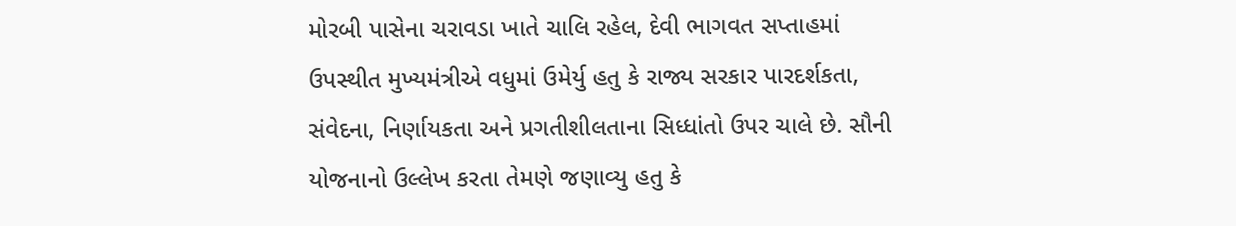મોરબી પાસેના ચરાવડા ખાતે ચાલિ રહેલ, દેવી ભાગવત સપ્તાહમાં ઉપસ્થીત મુખ્યમંત્રીએ વધુમાં ઉમેર્યુ હતુ કે રાજ્ય સરકાર પારદર્શકતા, સંવેદના, નિર્ણાયકતા અને પ્રગતીશીલતાના સિધ્ધાંતો ઉપર ચાલે છે. સૌની યોજનાનો ઉલ્લેખ કરતા તેમણે જણાવ્યુ હતુ કે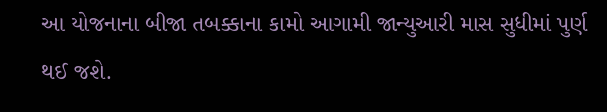આ યોજનાના બીજા તબક્કાના કામો આગામી જાન્યુઆરી માસ સુધીમાં પુર્ણ થઈ જશે.